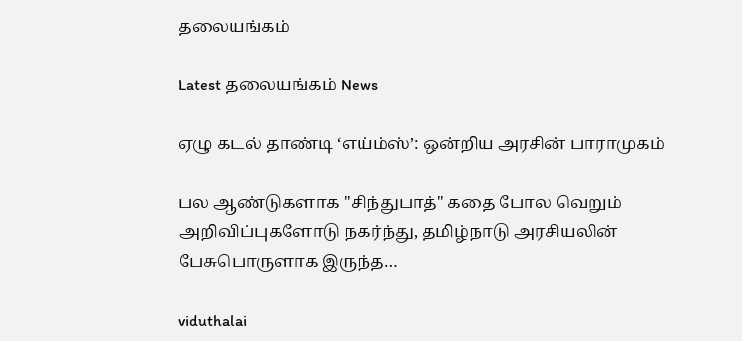தலையங்கம்

Latest தலையங்கம் News

ஏழு கடல் தாண்டி ‘எய்ம்ஸ்’: ஒன்றிய அரசின் பாராமுகம்

பல ஆண்டுகளாக "சிந்துபாத்" கதை போல வெறும் அறிவிப்புகளோடு நகர்ந்து, தமிழ்நாடு அரசியலின் பேசுபொருளாக இருந்த…

viduthalai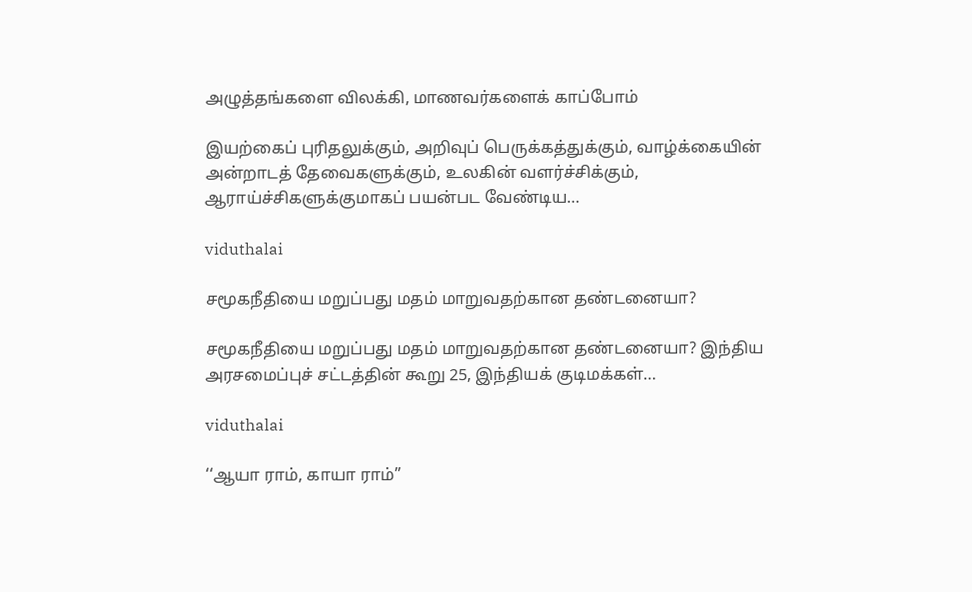அழுத்தங்களை விலக்கி, மாணவர்களைக் காப்போம்

இயற்கைப் புரிதலுக்கும், அறிவுப் பெருக்கத்துக்கும், வாழ்க்கையின் அன்றாடத் தேவைகளுக்கும், உலகின் வளர்ச்சிக்கும், ஆராய்ச்சிகளுக்குமாகப் பயன்பட வேண்டிய…

viduthalai

சமூகநீதியை மறுப்பது மதம் மாறுவதற்கான தண்டனையா?

சமூகநீதியை மறுப்பது மதம் மாறுவதற்கான தண்டனையா? இந்திய அரசமைப்புச் சட்டத்தின் கூறு 25, இந்தியக் குடிமக்கள்…

viduthalai

‘‘ஆயா ராம், காயா ராம்’’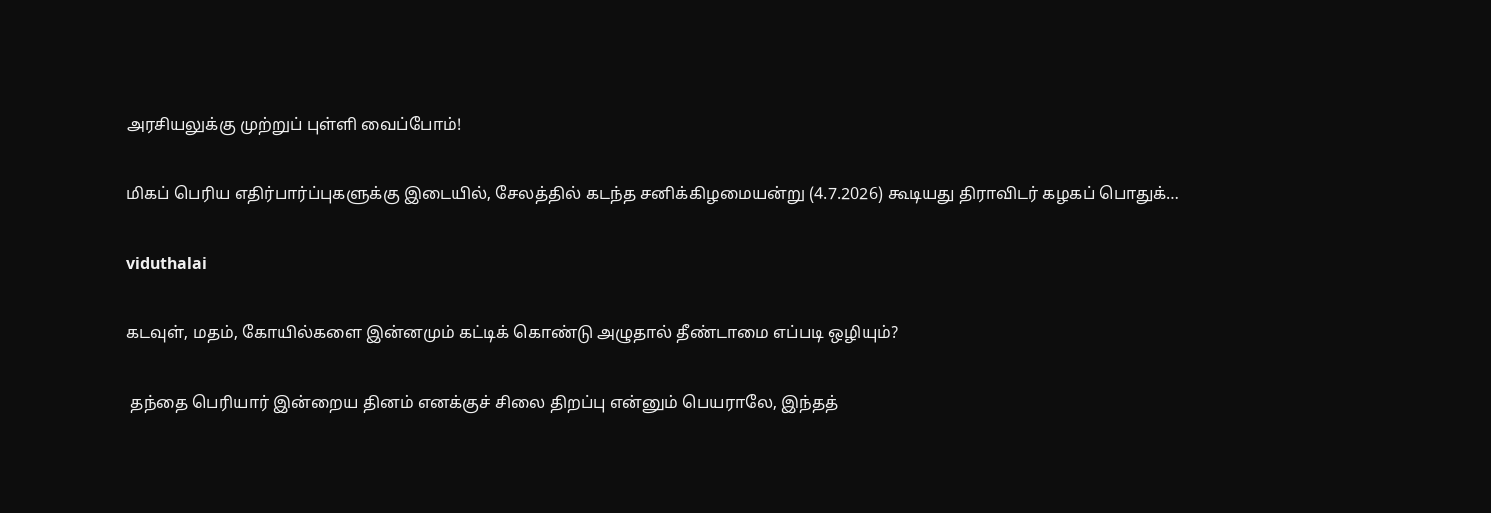அரசியலுக்கு முற்றுப் புள்ளி வைப்போம்!

மிகப் பெரிய எதிர்பார்ப்புகளுக்கு இடையில், சேலத்தில் கடந்த சனிக்கிழமையன்று (4.7.2026) கூடியது திராவிடர் கழகப் பொதுக்…

viduthalai

கடவுள், மதம், கோயில்களை இன்னமும் கட்டிக் கொண்டு அழுதால் தீண்டாமை எப்படி ஒழியும்?

 தந்தை பெரியார் இன்றைய தினம் எனக்குச் சிலை திறப்பு என்னும் பெயராலே, இந்தத்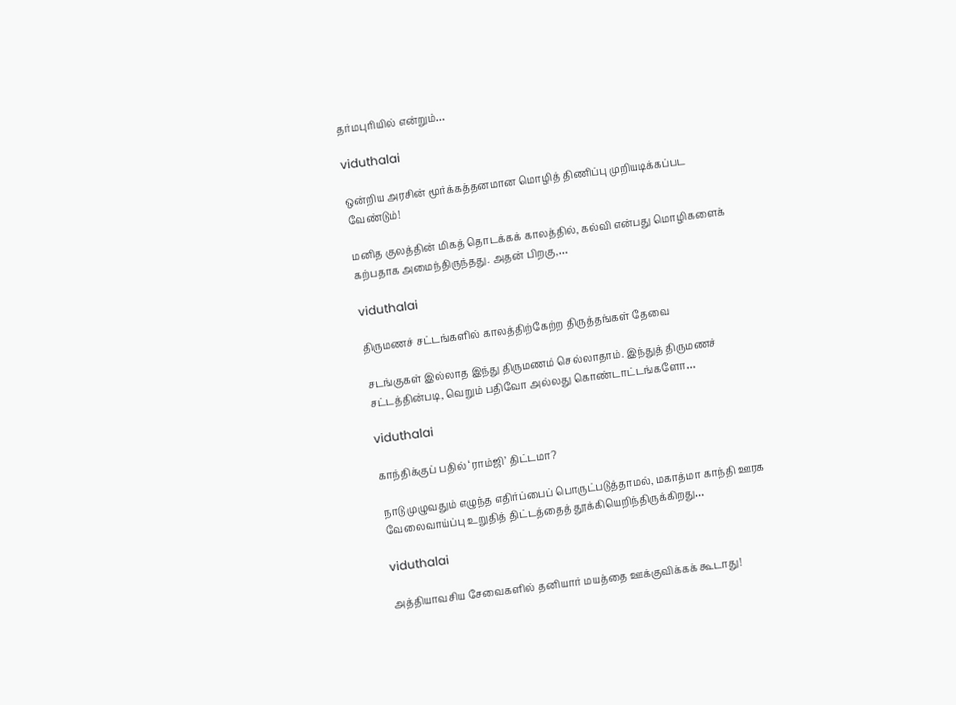தர்மபுரியில் என்றும்…

viduthalai

ஒன்றிய அரசின் மூர்க்கத்தனமான மொழித் திணிப்பு முறியடிக்கப்பட வேண்டும்!

மனித குலத்தின் மிகத் தொடக்கக் காலத்தில், கல்வி என்பது மொழிகளைக் கற்பதாக அமைந்திருந்தது. அதன் பிறகு,…

viduthalai

திருமணச் சட்டங்களில் காலத்திற்கேற்ற திருத்தங்கள் தேவை

சடங்குகள் இல்லாத இந்து திருமணம் செல்லாதாம். இந்துத் திருமணச் சட்டத்தின்படி, வெறும் பதிவோ அல்லது கொண்டாட்டங்களோ…

viduthalai

காந்திக்குப் பதில் ‘ராம்ஜி’ திட்டமா?

நாடு முழுவதும் எழுந்த எதிர்ப்பைப் பொருட்படுத்தாமல், மகாத்மா காந்தி ஊரக வேலைவாய்ப்பு உறுதித் திட்டத்தைத் தூக்கியெறிந்திருக்கிறது…

viduthalai

அத்தியாவசிய சேவைகளில் தனியார் மயத்தை ஊக்குவிக்கக் கூடாது!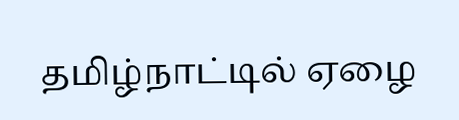தமிழ்நாட்டில் ஏழை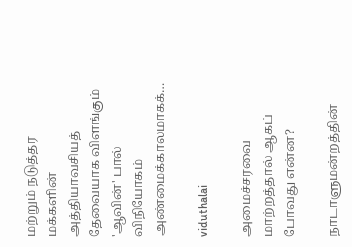மற்றும் நடுத்தர மக்களின் அத்தியாவசியத் தேவையாக விளங்கும் 'ஆவின்' பால் விநியோகம் அண்மைக்காலமாகக்…

viduthalai

அமைச்சரவை மாற்றத்தால் ஆகப் போவது என்ன?

நாடாளுமன்றத்தின்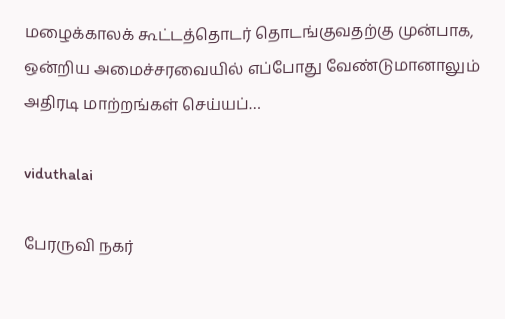மழைக்காலக் கூட்டத்தொடர் தொடங்குவதற்கு முன்பாக, ஒன்றிய அமைச்சரவையில் எப்போது வேண்டுமானாலும் அதிரடி மாற்றங்கள் செய்யப்…

viduthalai

பேரருவி நகர்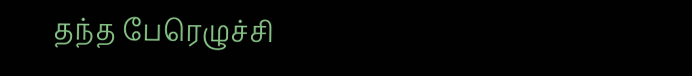தந்த பேரெழுச்சி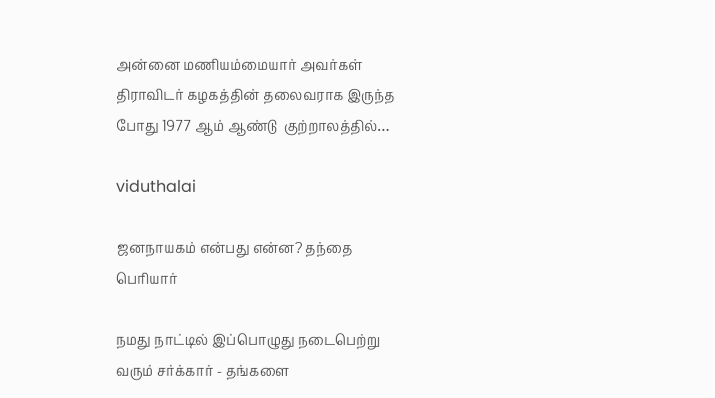அன்னை மணியம்மையார் அவர்கள் திராவிடர் கழகத்தின் தலைவராக இருந்த போது 1977 ஆம் ஆண்டு  குற்றாலத்தில்…

viduthalai

ஜனநாயகம் என்பது என்ன? தந்தை பெரியார்

நமது நாட்டில் இப்பொழுது நடைபெற்று வரும் சர்க்கார் - தங்களை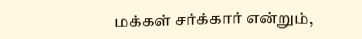மக்கள் சர்க்கார் என்றும்,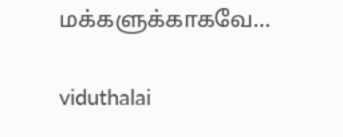மக்களுக்காகவே…

viduthalai